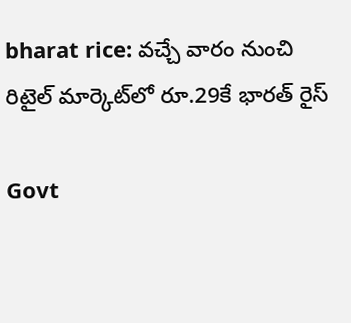bharat rice: వచ్చే వారం నుంచి రిటైల్ మార్కెట్‌లో రూ.29కే భారత్ రైస్

Govt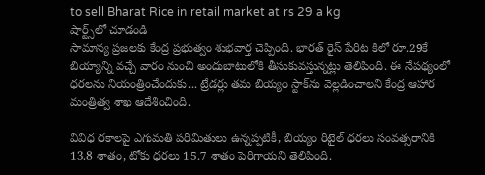to sell Bharat Rice in retail market at rs 29 a kg
షార్ట్స్‌లో చూడండి
సామాన్య ప్రజలకు కేంద్ర ప్రభుత్వం శుభవార్త చెప్పింది. భారత్ రైస్‌ పేరిట కిలో రూ.29కే బియ్యాన్ని వచ్చే వారం నుంచి అందుబాటులోకి తీసుకువస్తున్నట్లు తెలిపింది. ఈ నేపథ్యంలో ధరలను నియంత్రించేందుకు... ట్రేడర్లు తమ బియ్యం స్టాక్‌ను వెల్లడించాలని కేంద్ర ఆహార మంత్రిత్వ శాఖ ఆదేశించింది.

వివిధ రకాలపై ఎగుమతి పరిమితులు ఉన్నప్పటికీ, బియ్యం రిటైల్ ధరలు సంవత్సరానికి 13.8 శాతం, టోకు ధరలు 15.7 శాతం పెరిగాయని తెలిపింది.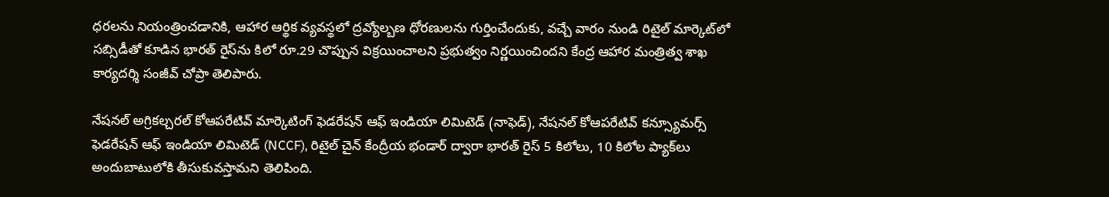ధరలను నియంత్రించడానికి, ఆహార ఆర్థిక వ్యవస్థలో ద్రవ్యోల్బణ ధోరణులను గుర్తించేందుకు, వచ్చే వారం నుండి రిటైల్ మార్కెట్‌లో సబ్సిడీతో కూడిన భారత్ రైస్‌ను కిలో రూ.29 చొప్పున విక్రయించాలని ప్రభుత్వం నిర్ణయించిందని కేంద్ర ఆహార మంత్రిత్వ శాఖ కార్యదర్శి సంజీవ్ చోప్రా తెలిపారు.

నేషనల్ అగ్రికల్చరల్ కోఆపరేటివ్ మార్కెటింగ్ ఫెడరేషన్ ఆఫ్ ఇండియా లిమిటెడ్ (నాఫెడ్), నేషనల్ కోఆపరేటివ్ కన్స్యూమర్స్ ఫెడరేషన్ ఆఫ్ ఇండియా లిమిటెడ్ (NCCF), రిటైల్ చైన్ కేంద్రీయ భండార్‌ ద్వారా భారత్ రైస్ 5 కిలోలు, 10 కిలోల ప్యాక్‌లు అందుబాటులోకి తీసుకువస్తామని తెలిపింది.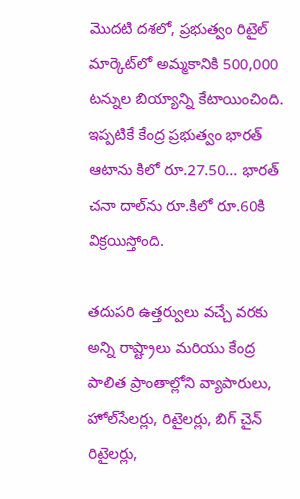మొదటి దశలో, ప్రభుత్వం రిటైల్ మార్కెట్‌లో అమ్మకానికి 500,000 టన్నుల బియ్యాన్ని కేటాయించింది. ఇప్పటికే కేంద్ర ప్రభుత్వం భారత్ ఆటాను కిలో రూ.27.50... భారత్ చనా దాల్‌ను రూ.కిలో రూ.60కి విక్రయిస్తోంది.

తదుపరి ఉత్తర్వులు వచ్చే వరకు అన్ని రాష్ట్రాలు మరియు కేంద్ర పాలిత ప్రాంతాల్లోని వ్యాపారులు, హోల్‌సేలర్లు, రిటైలర్లు, బిగ్ చైన్ రిటైలర్లు,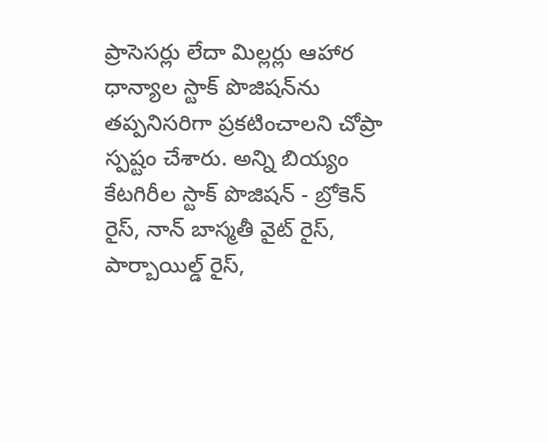ప్రాసెసర్లు లేదా మిల్లర్లు ఆహార ధాన్యాల స్టాక్ పొజిషన్‌ను తప్పనిసరిగా ప్రకటించాలని చోప్రా స్పష్టం చేశారు. అన్ని బియ్యం కేటగిరీల స్టాక్ పొజిషన్ - బ్రోకెన్ రైస్, నాన్ బాస్మతీ వైట్ రైస్, పార్బాయిల్డ్ రైస్,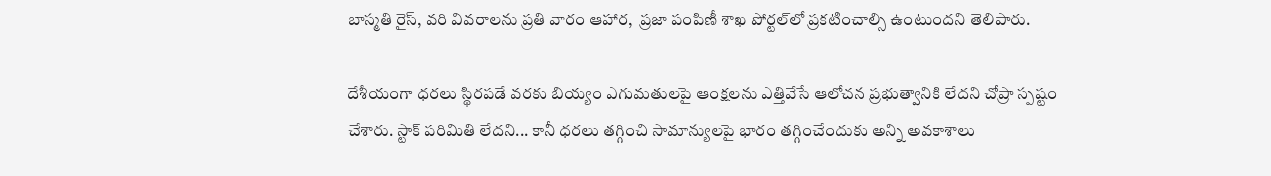బాస్మతి రైస్, వరి వివరాలను ప్రతి వారం ఆహార,  ప్రజా పంపిణీ శాఖ పోర్టల్‌లో ప్రకటించాల్సి ఉంటుందని తెలిపారు.

దేశీయంగా ధరలు స్థిరపడే వరకు బియ్యం ఎగుమతులపై ఆంక్షలను ఎత్తివేసే ఆలోచన ప్రభుత్వానికి లేదని చోప్రా స్పష్టం చేశారు. స్టాక్ పరిమితి లేదని... కానీ ధరలు తగ్గించి సామాన్యులపై భారం తగ్గించేందుకు అన్ని అవకాశాలు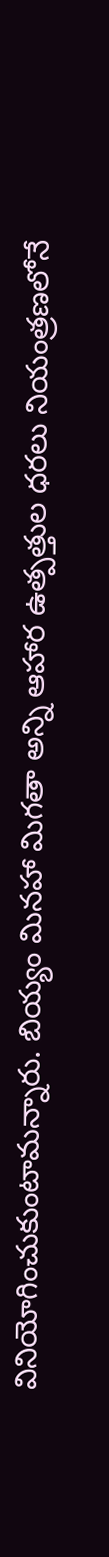వినియోగించుకుంటామన్నారు. బియ్యం మినహా మిగతా అన్ని ఆహార ఉత్పత్తుల ధరలు నియంత్రణలోనే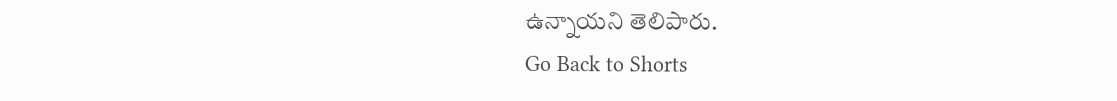ఉన్నాయని తెలిపారు.
Go Back to Shorts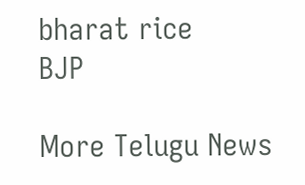bharat rice
BJP

More Telugu News